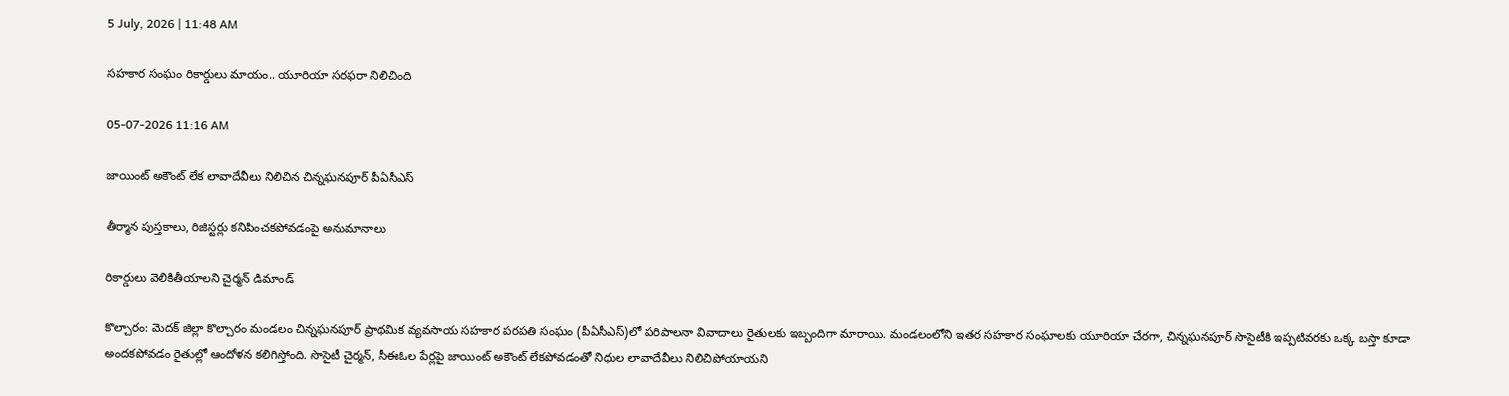5 July, 2026 | 11:48 AM

సహకార సంఘం రికార్డులు మాయం.. యూరియా సరఫరా నిలిచింది

05-07-2026 11:16 AM

జాయింట్ అకౌంట్ లేక లావాదేవీలు నిలిచిన చిన్నఘనపూర్ పీఏసీఎస్

తీర్మాన పుస్తకాలు, రిజిస్టర్లు కనిపించకపోవడంపై అనుమానాలు

రికార్డులు వెలికితీయాలని చైర్మన్ డిమాండ్

కొల్చారం: మెదక్ జిల్లా కొల్చారం మండలం చిన్నఘనపూర్ ప్రాథమిక వ్యవసాయ సహకార పరపతి సంఘం (పీఏసీఎస్)లో పరిపాలనా వివాదాలు రైతులకు ఇబ్బందిగా మారాయి. మండలంలోని ఇతర సహకార సంఘాలకు యూరియా చేరగా, చిన్నఘనపూర్ సొసైటీకి ఇప్పటివరకు ఒక్క బస్తా కూడా అందకపోవడం రైతుల్లో ఆందోళన కలిగిస్తోంది. సొసైటీ చైర్మన్, సీఈఓల పేర్లపై జాయింట్ అకౌంట్ లేకపోవడంతో నిధుల లావాదేవీలు నిలిచిపోయాయని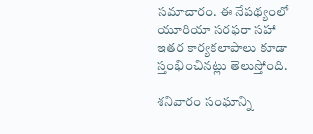సమాచారం. ఈ నేపథ్యంలో యూరియా సరఫరా సహా ఇతర కార్యకలాపాలు కూడా స్తంభించినట్లు తెలుస్తోంది.

శనివారం సంఘాన్ని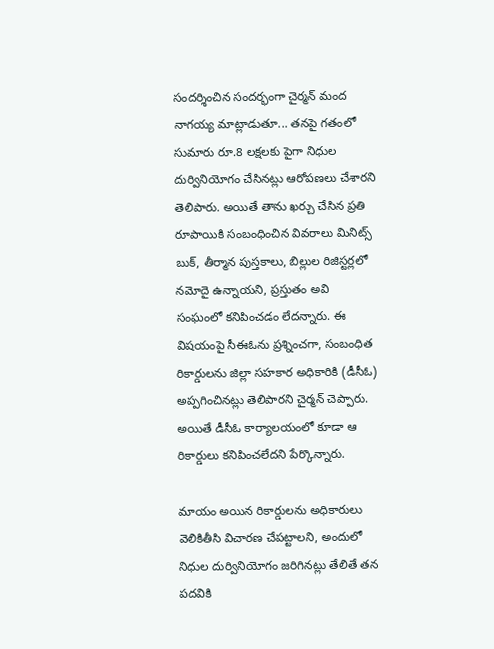సందర్శించిన సందర్భంగా చైర్మన్ మంద నాగయ్య మాట్లాడుతూ... తనపై గతంలో సుమారు రూ.8 లక్షలకు పైగా నిధుల దుర్వినియోగం చేసినట్లు ఆరోపణలు చేశారని తెలిపారు. అయితే తాను ఖర్చు చేసిన ప్రతి రూపాయికి సంబంధించిన వివరాలు మినిట్స్ బుక్, తీర్మాన పుస్తకాలు, బిల్లుల రిజిస్టర్లలో నమోదై ఉన్నాయని, ప్రస్తుతం అవి సంఘంలో కనిపించడం లేదన్నారు. ఈ విషయంపై సీఈఓను ప్రశ్నించగా, సంబంధిత రికార్డులను జిల్లా సహకార అధికారికి (డీసీఓ) అప్పగించినట్లు తెలిపారని చైర్మన్ చెప్పారు. అయితే డీసీఓ కార్యాలయంలో కూడా ఆ రికార్డులు కనిపించలేదని పేర్కొన్నారు.

మాయం అయిన రికార్డులను అధికారులు వెలికితీసి విచారణ చేపట్టాలని, అందులో నిధుల దుర్వినియోగం జరిగినట్లు తేలితే తన పదవికి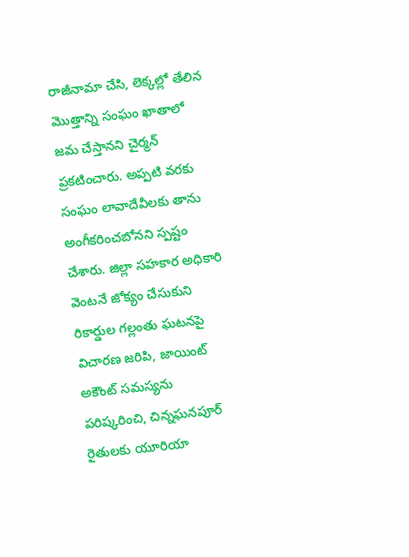రాజీనామా చేసి, లెక్కల్లో తేలిన మొత్తాన్ని సంఘం ఖాతాలో జమ చేస్తానని చైర్మన్ ప్రకటించారు. అప్పటి వరకు సంఘం లావాదేవీలకు తాను అంగీకరించబోనని స్పష్టం చేశారు. జిల్లా సహకార అధికారి వెంటనే జోక్యం చేసుకుని రికార్డుల గల్లంతు ఘటనపై విచారణ జరిపి, జాయింట్ అకౌంట్ సమస్యను పరిష్కరించి, చిన్నఘనపూర్ రైతులకు యూరియా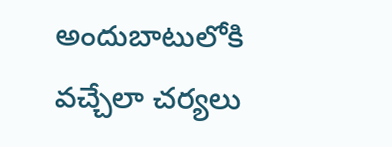అందుబాటులోకి వచ్చేలా చర్యలు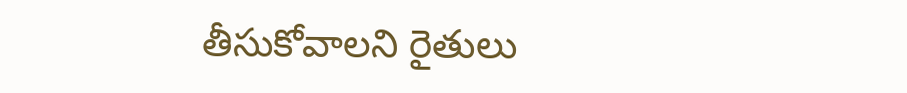తీసుకోవాలని రైతులు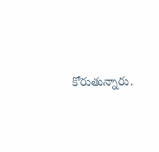కోరుతున్నారు.